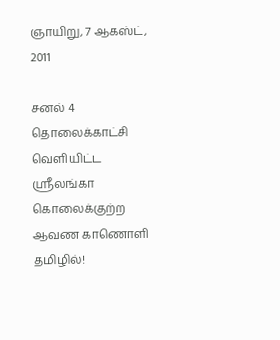ஞாயிறு, 7 ஆகஸ்ட், 2011

சனல் 4 தொலைக்காட்சி வெளியிட்ட ஸ்ரீலங்கா கொலைக்குற்ற ஆவண காணொளி தமிழில்!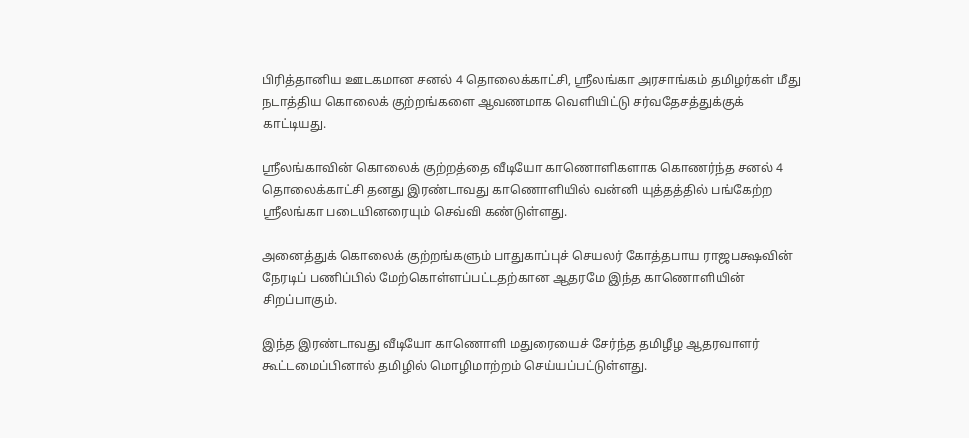பிரித்தானிய ஊடகமான சனல் 4 தொலைக்காட்சி, ஸ்ரீலங்கா அரசாங்கம் தமிழர்கள் மீது நடாத்திய கொலைக் குற்றங்களை ஆவணமாக வெளியிட்டு சர்வதேசத்துக்குக் காட்டியது.

ஸ்ரீலங்காவின் கொலைக் குற்றத்தை வீடியோ காணொளிகளாக கொணர்ந்த சனல் 4 தொலைக்காட்சி தனது இரண்டாவது காணொளியில் வன்னி யுத்தத்தில் பங்கேற்ற ஸ்ரீலங்கா படையினரையும் செவ்வி கண்டுள்ளது.

அனைத்துக் கொலைக் குற்றங்களும் பாதுகாப்புச் செயலர் கோத்தபாய ராஜபக்ஷவின் நேரடிப் பணிப்பில் மேற்கொள்ளப்பட்டதற்கான ஆதரமே இந்த காணொளியின் சிறப்பாகும்.

இந்த இரண்டாவது வீடியோ காணொளி மதுரையைச் சேர்ந்த தமிழீழ ஆதரவாளர் கூட்டமைப்பினால் தமிழில் மொழிமாற்றம் செய்யப்பட்டுள்ளது.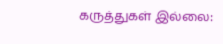கருத்துகள் இல்லை: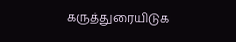கருத்துரையிடுக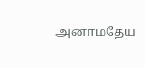அனாமதேய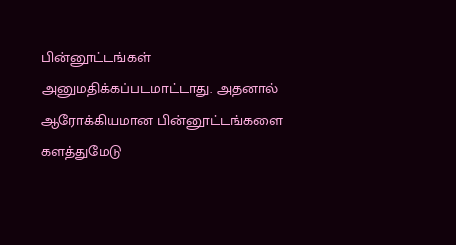பின்னூட்டங்கள் அனுமதிக்கப்படமாட்டாது. அதனால் ஆரோக்கியமான பின்னூட்டங்களை களத்துமேடு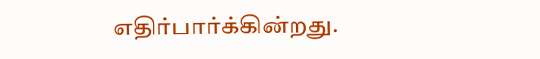எதிர்பார்க்கின்றது.